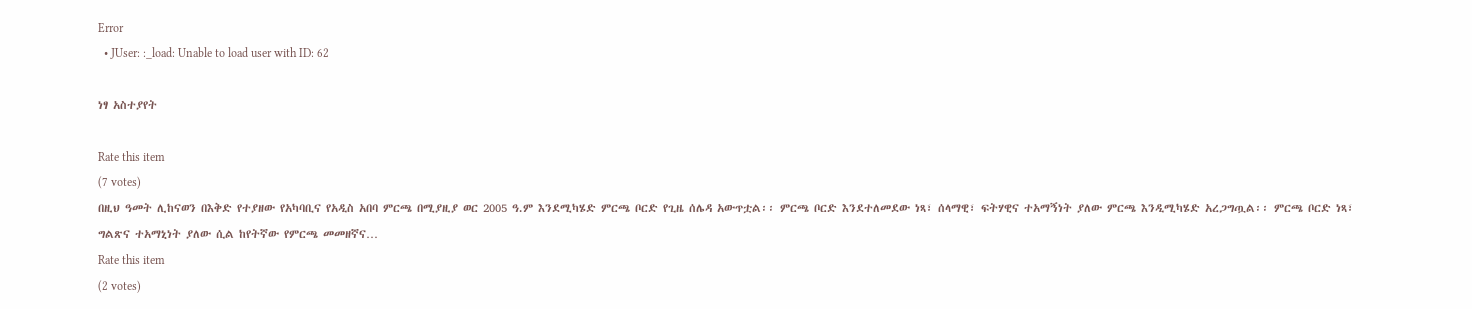Error
  • JUser: :_load: Unable to load user with ID: 62

ነፃ አስተያየት

Rate this item
(7 votes)
በዚህ ዓመት ሊከናወን በእቅድ የተያዘው የአካባቢና የአዲስ አበባ ምርጫ በሚያዚያ ወር 2005 ዓ.ም እንደሚካሄድ ምርጫ ቦርድ የጊዜ ሰሌዳ አውጥቷል፡፡ ምርጫ ቦርድ እንደተለመደው ነጻ፣ ሰላማዊ፣ ፍትሃዊና ተአማኝነት ያለው ምርጫ እንዲሚካሄድ አረጋግጧል፡፡ ምርጫ ቦርድ ነጻ፣ ግልጽና ተአማኒነት ያለው ሲል ከየትኛው የምርጫ መመዘኛና…
Rate this item
(2 votes)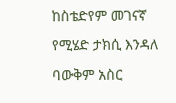ከስቴድየም መገናኛ የሚሄድ ታክሲ እንዳለ ባውቅም አስር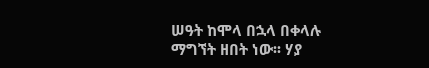ሠዓት ከሞላ በኋላ በቀላሉ ማግኘት ዘበት ነው፡፡ ሃያ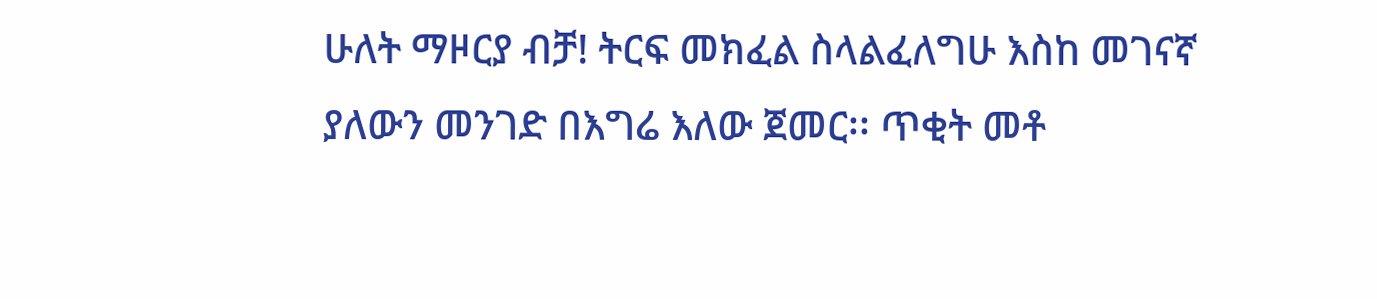ሁለት ማዞርያ ብቻ! ትርፍ መክፈል ስላልፈለግሁ እስከ መገናኛ ያለውን መንገድ በእግሬ እለው ጀመር፡፡ ጥቂት መቶ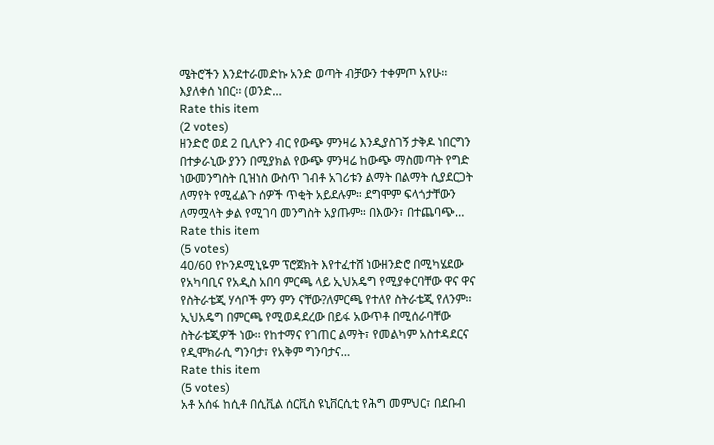ሜትሮችን እንደተራመድኩ አንድ ወጣት ብቻውን ተቀምጦ አየሁ፡፡ እያለቀሰ ነበር፡፡ (ወንድ…
Rate this item
(2 votes)
ዘንድሮ ወደ 2 ቢሊዮን ብር የውጭ ምንዛሬ እንዲያስገኝ ታቅዶ ነበርግን በተቃራኒው ያንን በሚያክል የውጭ ምንዛሬ ከውጭ ማስመጣት የግድ ነውመንግስት ቢዝነስ ውስጥ ገብቶ አገሪቱን ልማት በልማት ሲያደርጋት ለማየት የሚፈልጉ ሰዎች ጥቂት አይደሉም። ደግሞም ፍላጎታቸውን ለማሟላት ቃል የሚገባ መንግስት አያጡም። በእውን፣ በተጨባጭ…
Rate this item
(5 votes)
40/60 የኮንዶሚኒዬም ፕሮጀክት እየተፈተሸ ነውዘንድሮ በሚካሄደው የአካባቢና የአዲስ አበባ ምርጫ ላይ ኢህአዴግ የሚያቀርባቸው ዋና ዋና የስትራቴጂ ሃሳቦች ምን ምን ናቸው?ለምርጫ የተለየ ስትራቴጂ የለንም፡፡ ኢህአዴግ በምርጫ የሚወዳደረው በይፋ አውጥቶ በሚሰራባቸው ስትራቴጂዎች ነው፡፡ የከተማና የገጠር ልማት፣ የመልካም አስተዳደርና የዲሞክራሲ ግንባታ፣ የአቅም ግንባታና…
Rate this item
(5 votes)
አቶ አሰፋ ከሲቶ በሲቪል ሰርቪስ ዩኒቨርሲቲ የሕግ መምህር፣ በደቡብ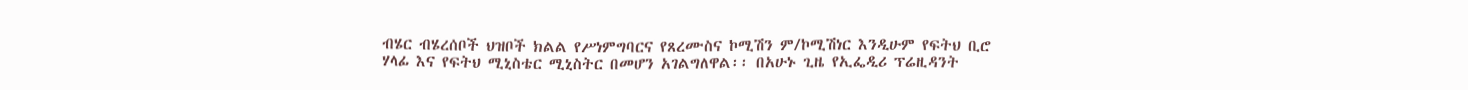ብሄር ብሄረሰቦች ህዝቦች ክልል የሥነምግባርና የጸረሙስና ኮሚሽን ም/ኮሚሽነር እንዲሁም የፍትህ ቢሮ ሃላፊ እና የፍትህ ሚኒስቴር ሚኒስትር በመሆን አገልግለዋል፡፡ በአሁኑ ጊዜ የኢፌዲሪ ፕሬዚዳንት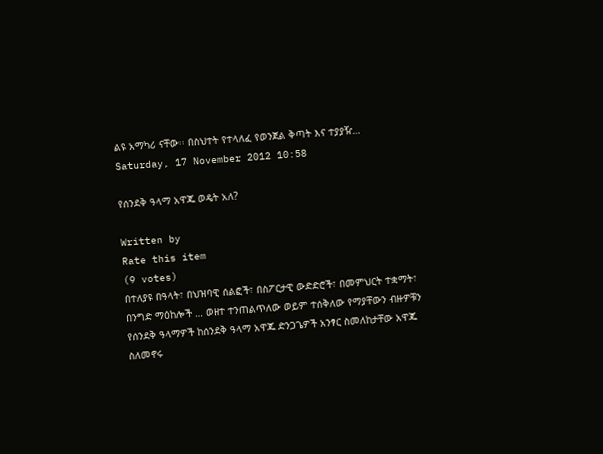ልዩ አማካሪ ናቸው፡፡ በስህተት የተላለፈ የወንጀል ቅጣት እና ተያያዥ…
Saturday, 17 November 2012 10:58

የሰንደቅ ዓላማ አዋጁ ወዴት አለ?

Written by
Rate this item
(9 votes)
በተለያዩ በዓላት፣ በህዝባዊ ሰልፎች፣ በስፖርታዊ ውድድሮች፣ በመምህርት ተቋማት፣ በንግድ ማዕከሎች … ወዘተ ተንጠልጥለው ወይም ተሰቅለው የማያቸውን ብዙዎቹን የሰንደቅ ዓላማዎች ከሰንደቅ ዓላማ አዋጁ ድንጋጌዎች አንፃር ስመለከታቸው አዋጁ ስለመኖሩ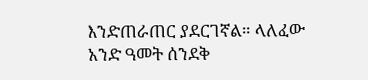እንድጠራጠር ያደርገኛል። ላለፈው አንድ ዓመት ሰንደቅ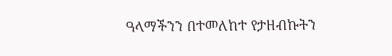ዓላማችንን በተመለከተ የታዘብኩትን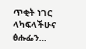ጥቂት ነገር ላካፍላችሁና ፅሑፌን…